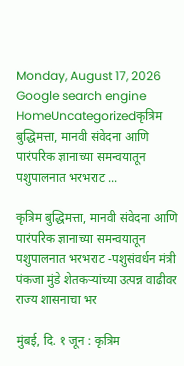Monday, August 17, 2026
Google search engine
HomeUncategorizedकृत्रिम बुद्धिमत्ता, मानवी संवेदना आणि पारंपरिक ज्ञानाच्या समन्वयातून पशुपालनात भरभराट ...

कृत्रिम बुद्धिमत्ता, मानवी संवेदना आणि पारंपरिक ज्ञानाच्या समन्वयातून पशुपालनात भरभराट -पशुसंवर्धन मंत्री पंकजा मुंडे शेतकऱ्यांच्या उत्पन्न वाढीवर राज्य शासनाचा भर

मुंबई, दि. १ जून : कृत्रिम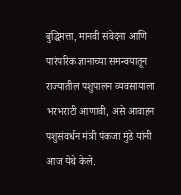बुद्धिमत्ता, मानवी संवेदना आणि पारंपरिक ज्ञानाच्या समन्वयातून राज्यातील पशुपालन व्यवसायाला भरभराटी आणावी, असे आवाहन पशुसंवर्धन मंत्री पंकजा मुंडे यांनी आज येथे केले.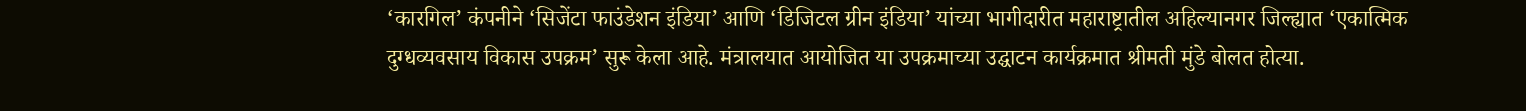‘कारगिल’ कंपनीने ‘सिजेंटा फाउंडेशन इंडिया’ आणि ‘डिजिटल ग्रीन इंडिया’ यांच्या भागीदारीत महाराष्ट्रातील अहिल्यानगर जिल्ह्यात ‘एकात्मिक दुग्धव्यवसाय विकास उपक्रम’ सुरू केला आहे. मंत्रालयात आयोजित या उपक्रमाच्या उद्घाटन कार्यक्रमात श्रीमती मुंडे बोलत होत्या.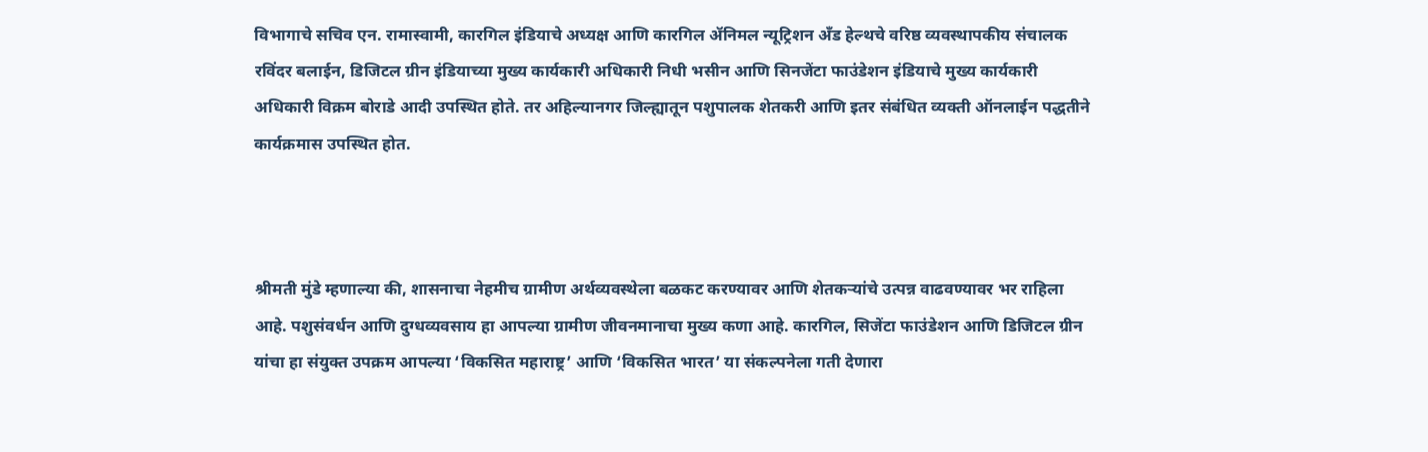विभागाचे सचिव एन. रामास्वामी, कारगिल इंडियाचे अध्यक्ष आणि कारगिल ॲनिमल न्यूट्रिशन अँड हेल्थचे वरिष्ठ व्यवस्थापकीय संचालक रविंदर बलाईन, डिजिटल ग्रीन इंडियाच्या मुख्य कार्यकारी अधिकारी निधी भसीन आणि सिनजेंटा फाउंडेशन इंडियाचे मुख्य कार्यकारी अधिकारी विक्रम बोराडे आदी उपस्थित होते. तर अहिल्यानगर जिल्ह्यातून पशुपालक शेतकरी आणि इतर संबंधित व्यक्ती ऑनलाईन पद्धतीने कार्यक्रमास उपस्थित होत.



श्रीमती मुंडे म्हणाल्या की, शासनाचा नेहमीच ग्रामीण अर्थव्यवस्थेला बळकट करण्यावर आणि शेतकऱ्यांचे उत्पन्न वाढवण्यावर भर राहिला आहे. पशुसंवर्धन आणि दुग्धव्यवसाय हा आपल्या ग्रामीण जीवनमानाचा मुख्य कणा आहे. कारगिल, सिजेंटा फाउंडेशन आणि डिजिटल ग्रीन यांचा हा संयुक्त उपक्रम आपल्या ‘विकसित महाराष्ट्र’ आणि ‘विकसित भारत’ या संकल्पनेला गती देणारा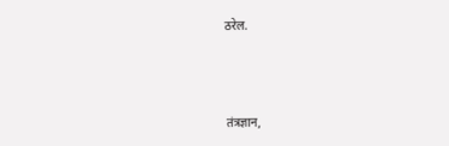ठरेल.



तंत्रज्ञान,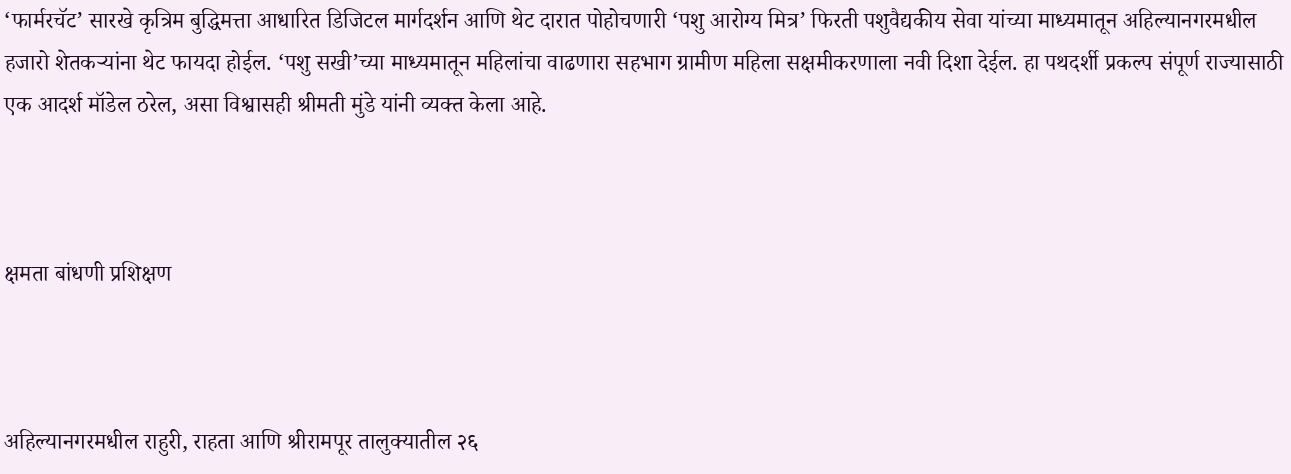‘फार्मरचॅट’ सारखे कृत्रिम बुद्धिमत्ता आधारित डिजिटल मार्गदर्शन आणि थेट दारात पोहोचणारी ‘पशु आरोग्य मित्र’ फिरती पशुवैद्यकीय सेवा यांच्या माध्यमातून अहिल्यानगरमधील हजारो शेतकऱ्यांना थेट फायदा होईल. ‘पशु सखी’च्या माध्यमातून महिलांचा वाढणारा सहभाग ग्रामीण महिला सक्षमीकरणाला नवी दिशा देईल. हा पथदर्शी प्रकल्प संपूर्ण राज्यासाठी एक आदर्श मॉडेल ठरेल, असा विश्वासही श्रीमती मुंडे यांनी व्यक्त केला आहे.



क्षमता बांधणी प्रशिक्षण



अहिल्यानगरमधील राहुरी, राहता आणि श्रीरामपूर तालुक्यातील २६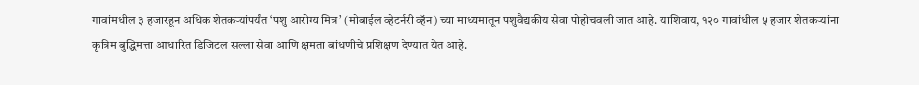गावांमधील ३ हजारहून अधिक शेतकऱ्यांपर्यंत ‘पशु आरोग्य मित्र’ (मोबाईल व्हेटर्नरी व्हॅन) च्या माध्यमातून पशुवैद्यकीय सेवा पोहोचवली जात आहे. याशिवाय, १२० गावांधील ५ हजार शेतकऱ्यांना कृत्रिम बुद्धिमत्ता आधारित डिजिटल सल्ला सेवा आणि क्षमता बांधणीचे प्रशिक्षण देण्यात येत आहे.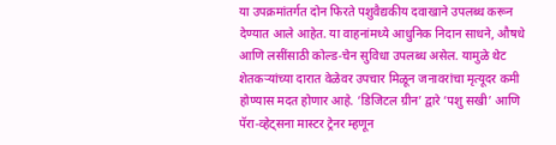या उपक्रमांतर्गत दोन फिरते पशुवैद्यकीय दवाखाने उपलब्ध करून देण्यात आले आहेत. या वाहनांमध्ये आधुनिक निदान साधने, औषधे आणि लसींसाठी कोल्ड-चेन सुविधा उपलब्ध असेल. यामुळे थेट शेतकऱ्यांच्या दारात वेळेवर उपचार मिळून जनावरांचा मृत्यूदर कमी होण्यास मदत होणार आहे. ‘डिजिटल ग्रीन’ द्वारे ‘पशु सखी’ आणि पॅरा-व्हेट्सना मास्टर ट्रेनर म्हणून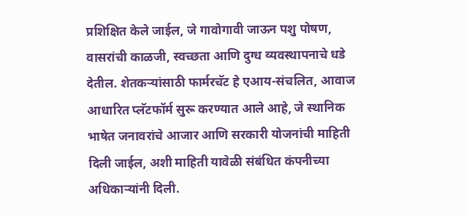प्रशिक्षित केले जाईल, जे गावोगावी जाऊन पशु पोषण, वासरांची काळजी, स्वच्छता आणि दुग्ध व्यवस्थापनाचे धडे देतील. शेतकऱ्यांसाठी फार्मरचॅट हे एआय-संचलित, आवाज आधारित प्लॅटफॉर्म सुरू करण्यात आले आहे, जे स्थानिक भाषेत जनावरांचे आजार आणि सरकारी योजनांची माहिती दिली जाईल, अशी माहिती यावेळी संबंधित कंपनीच्या अधिकाऱ्यांनी दिली.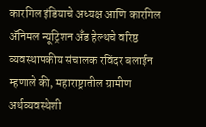कारगिल इंडियाचे अध्यक्ष आणि कारगिल ॲनिमल न्यूट्रिशन अँड हेल्थचे वरिष्ठ व्यवस्थापकीय संचालक रविंदर बलाईन म्हणाले की, महाराष्ट्रातील ग्रामीण अर्थव्यवस्थेशी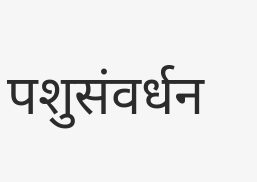पशुसंवर्धन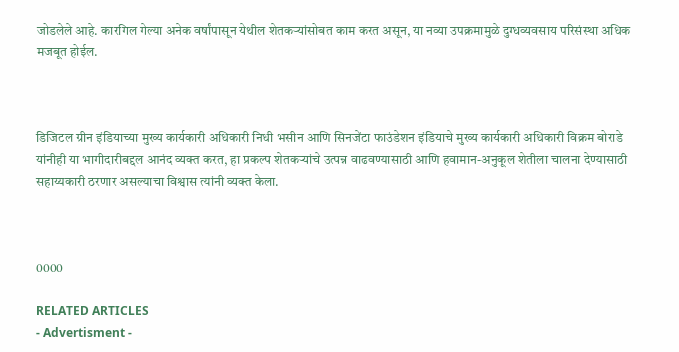जोडलेले आहे. कारगिल गेल्या अनेक वर्षांपासून येथील शेतकऱ्यांसोबत काम करत असून, या नव्या उपक्रमामुळे दुग्धव्यवसाय परिसंस्था अधिक मजबूत होईल.



डिजिटल ग्रीन इंडियाच्या मुख्य कार्यकारी अधिकारी निधी भसीन आणि सिनजेंटा फाउंडेशन इंडियाचे मुख्य कार्यकारी अधिकारी विक्रम बोराडे यांनीही या भागीदारीबद्दल आनंद व्यक्त करत, हा प्रकल्प शेतकऱ्यांचे उत्पन्न वाढवण्यासाठी आणि हवामान-अनुकूल शेतीला चालना देण्यासाठी सहाय्यकारी ठरणार असल्याचा विश्वास त्यांनी व्यक्त केला.



0000

RELATED ARTICLES
- Advertisment -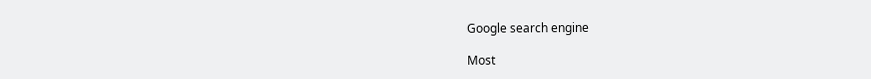Google search engine

Most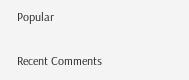Popular

Recent Comments